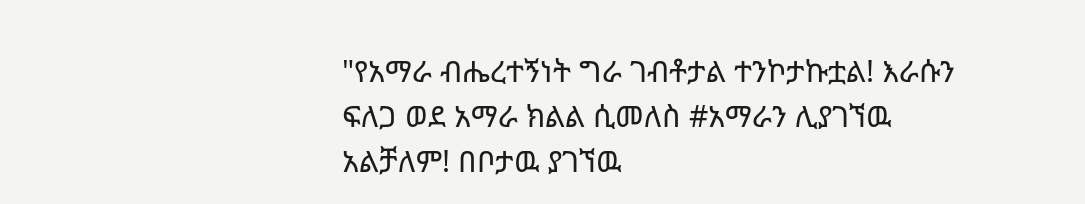"የአማራ ብሔረተኝነት ግራ ገብቶታል ተንኮታኩቷል! እራሱን ፍለጋ ወደ አማራ ክልል ሲመለስ #አማራን ሊያገኘዉ አልቻለም! በቦታዉ ያገኘዉ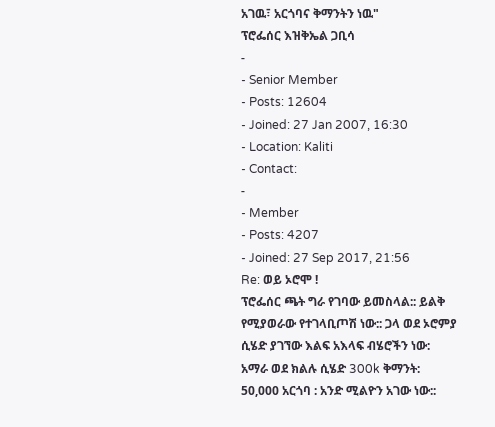አገዉ፣ አርጎባና ቅማንትን ነዉ"
ፕሮፌሰር እዝቅኤል ጋቢሳ
-
- Senior Member
- Posts: 12604
- Joined: 27 Jan 2007, 16:30
- Location: Kaliti
- Contact:
-
- Member
- Posts: 4207
- Joined: 27 Sep 2017, 21:56
Re: ወይ ኦሮሞ !
ፕሮፌሰር ጫት ግራ የገባው ይመስላል:: ይልቅ የሚያወራው የተገላቢጦሽ ነው:: ጋላ ወደ ኦሮምያ ሲሄድ ያገኘው እልፍ አእላፍ ብሄሮችን ነው:
አማራ ወደ ክልሉ ሲሄድ 300k ቅማንት: 50,000 አርጎባ : አንድ ሚልዮን አገው ነው::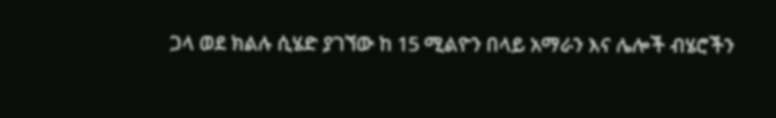ጋላ ወደ ክልሉ ሲሄድ ያገኘው ከ 15 ሚልዮን በላይ አማራን እና ሌሎች ብሄሮችን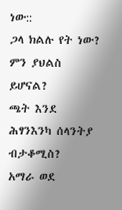ነው::
ጋላ ክልሉ የት ነው? ምን ያህልስ ይሆናል?
ጫት እንደ ሕፃንእንካ ሰላንትያ ብታቆሚስ?
አማራ ወደ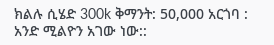ክልሉ ሲሄድ 300k ቅማንት: 50,000 አርጎባ : አንድ ሚልዮን አገው ነው::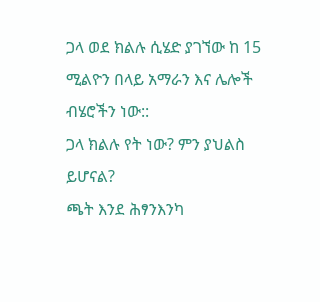ጋላ ወደ ክልሉ ሲሄድ ያገኘው ከ 15 ሚልዮን በላይ አማራን እና ሌሎች ብሄሮችን ነው::
ጋላ ክልሉ የት ነው? ምን ያህልስ ይሆናል?
ጫት እንደ ሕፃንእንካ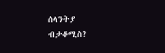ሰላንትያ ብታቆሚስ?